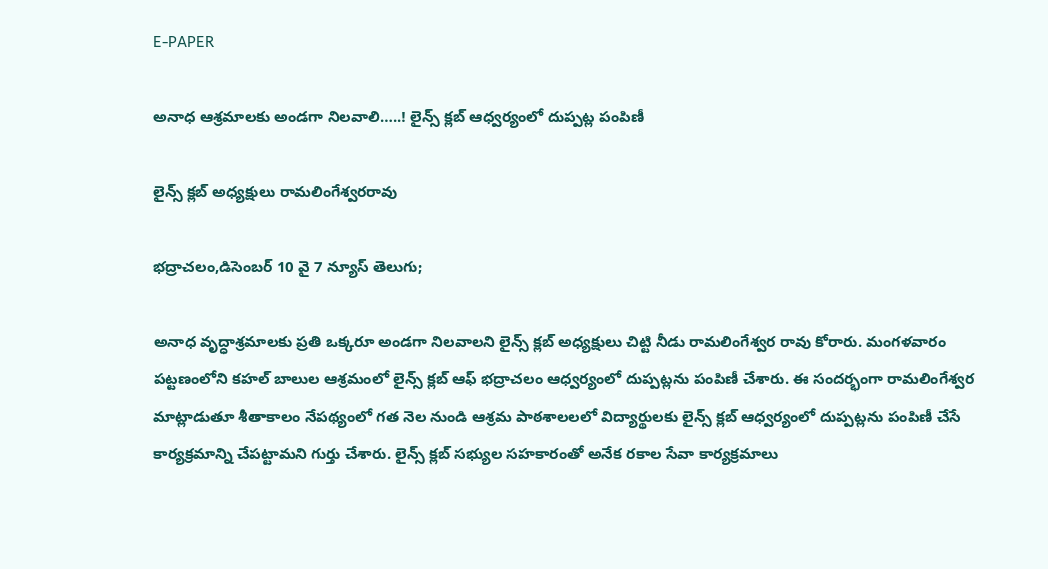E-PAPER

అనాధ ఆశ్రమాలకు అండగా నిలవాలి…..! లైన్స్ క్లబ్ ఆధ్వర్యంలో దుప్పట్ల పంపిణీ

లైన్స్ క్లబ్ అధ్యక్షులు రామలింగేశ్వరరావు

భద్రాచలం,డిసెంబర్ 10 వై 7 న్యూస్ తెలుగు;

అనాధ వృద్ధాశ్రమాలకు ప్రతి ఒక్కరూ అండగా నిలవాలని లైన్స్ క్లబ్ అధ్యక్షులు చిట్టి నీడు రామలింగేశ్వర రావు కోరారు. మంగళవారం పట్టణంలోని కహల్ బాలుల ఆశ్రమంలో లైన్స్ క్లబ్ ఆఫ్ భద్రాచలం ఆధ్వర్యంలో దుప్పట్లను పంపిణీ చేశారు. ఈ సందర్భంగా రామలింగేశ్వర మాట్లాడుతూ శీతాకాలం నేపథ్యంలో గత నెల నుండి ఆశ్రమ పాఠశాలలలో విద్యార్థులకు లైన్స్ క్లబ్ ఆధ్వర్యంలో దుప్పట్లను పంపిణీ చేసే కార్యక్రమాన్ని చేపట్టామని గుర్తు చేశారు. లైన్స్ క్లబ్ సభ్యుల సహకారంతో అనేక రకాల సేవా కార్యక్రమాలు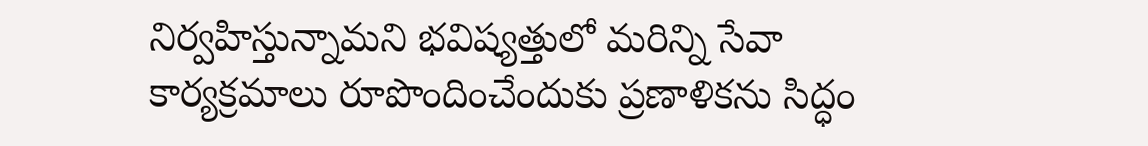నిర్వహిస్తున్నామని భవిష్యత్తులో మరిన్ని సేవా కార్యక్రమాలు రూపొందించేందుకు ప్రణాళికను సిద్ధం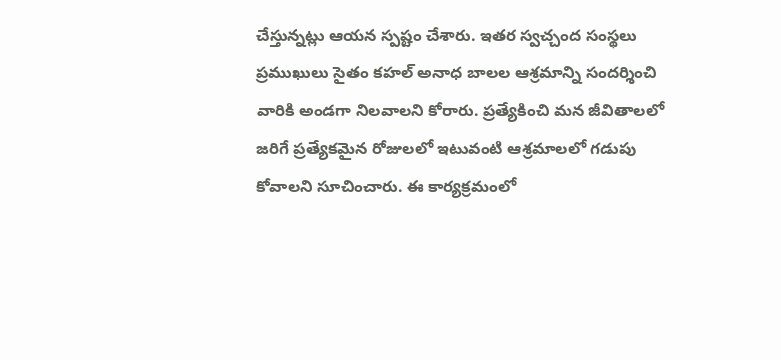చేస్తున్నట్లు ఆయన స్పష్టం చేశారు. ఇతర స్వచ్చంద సంస్థలు ప్రముఖులు సైతం కహల్ అనాధ బాలల ఆశ్రమాన్ని సందర్శించి వారికి అండగా నిలవాలని కోరారు. ప్రత్యేకించి మన జీవితాలలో జరిగే ప్రత్యేకమైన రోజులలో ఇటువంటి ఆశ్రమాలలో గడుపు కోవాలని సూచించారు. ఈ కార్యక్రమంలో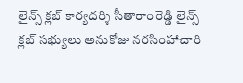లైన్స్ క్లబ్ కార్యదర్శి సీతారాంరెడ్డి లైన్స్ క్లబ్ సభ్యులు అనుకోజు నరసింహాచారి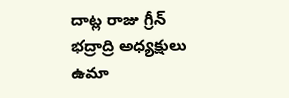దాట్ల రాజు గ్రీన్ భద్రాద్రి అధ్యక్షులు ఉమా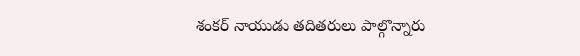శంకర్ నాయుడు తదితరులు పాల్గొన్నారు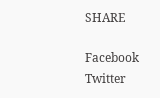SHARE

Facebook
Twitter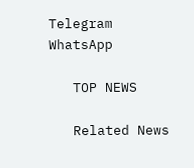Telegram
WhatsApp

   TOP NEWS

   Related News